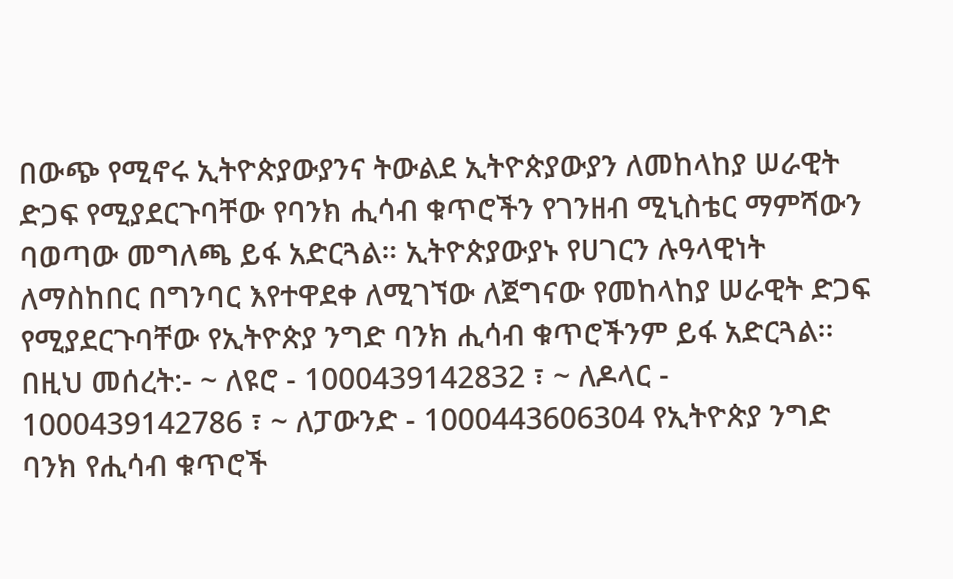በውጭ የሚኖሩ ኢትዮጵያውያንና ትውልደ ኢትዮጵያውያን ለመከላከያ ሠራዊት ድጋፍ የሚያደርጉባቸው የባንክ ሒሳብ ቁጥሮችን የገንዘብ ሚኒስቴር ማምሻውን ባወጣው መግለጫ ይፋ አድርጓል። ኢትዮጵያውያኑ የሀገርን ሉዓላዊነት ለማስከበር በግንባር እየተዋደቀ ለሚገኘው ለጀግናው የመከላከያ ሠራዊት ድጋፍ የሚያደርጉባቸው የኢትዮጵያ ንግድ ባንክ ሒሳብ ቁጥሮችንም ይፋ አድርጓል፡፡ በዚህ መሰረት:- ~ ለዩሮ - 1000439142832 ፣ ~ ለዶላር - 1000439142786 ፣ ~ ለፓውንድ - 1000443606304 የኢትዮጵያ ንግድ ባንክ የሒሳብ ቁጥሮች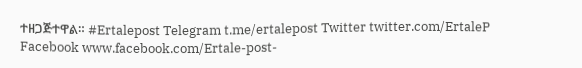ተዘጋጅተዋል። #Ertalepost Telegram t.me/ertalepost Twitter twitter.com/ErtaleP Facebook www.facebook.com/Ertale-post-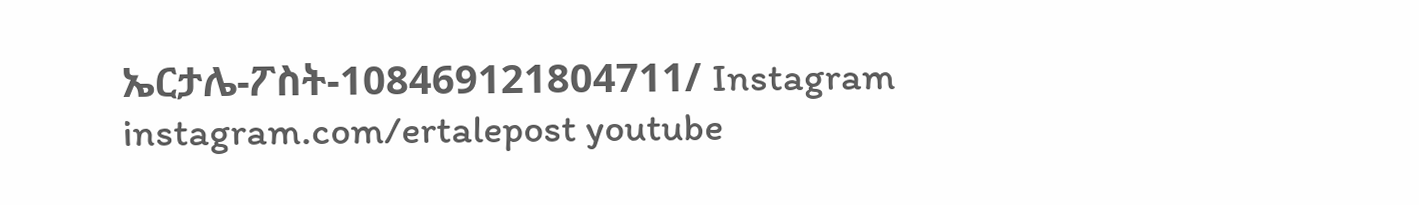ኤርታሌ-ፖስት-108469121804711/ Instagram instagram.com/ertalepost youtube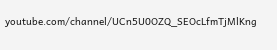youtube.com/channel/UCn5U0OZQ_SEOcLfmTjMlKng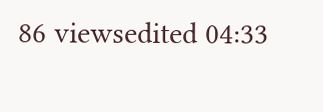86 viewsedited 04:33